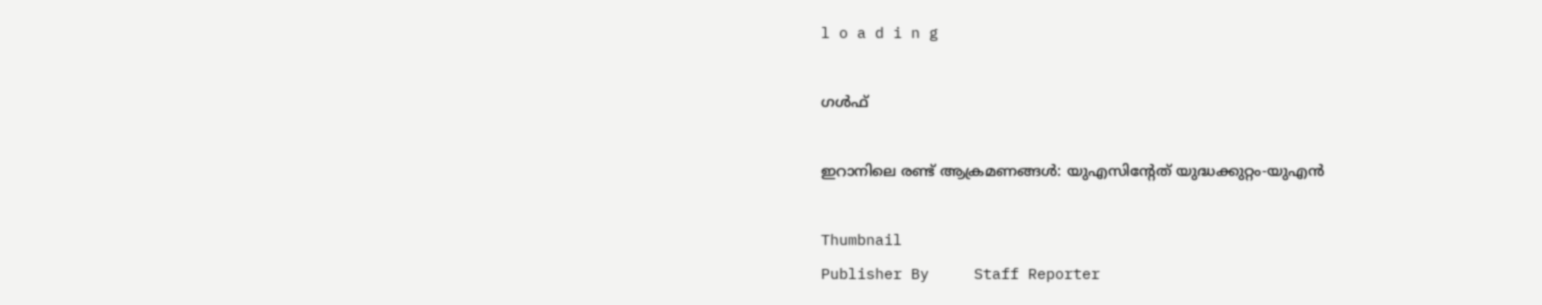l o a d i n g

ഗൾഫ്

ഇറാനിലെ രണ്ട് ആക്രമണങ്ങള്‍: യുഎസിന്റേത് യുദ്ധക്കുറ്റം-യുഎന്‍

Thumbnail
Publisher By     Staff Reporter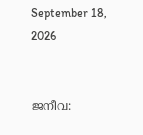September 18, 2026


ജനീവ: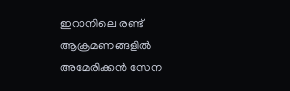ഇറാനിലെ രണ്ട് ആക്രമണങ്ങളില്‍ അമേരിക്കന്‍ സേന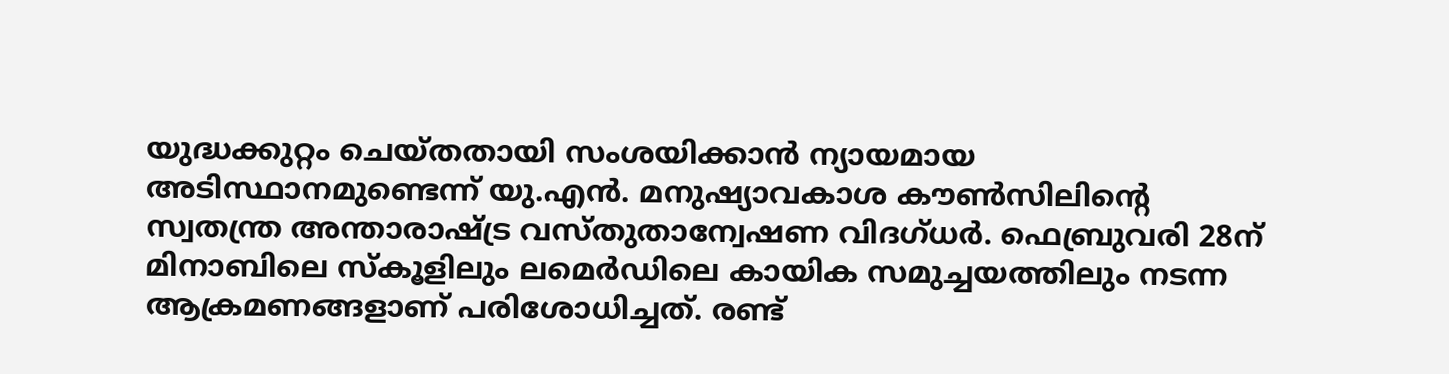യുദ്ധക്കുറ്റം ചെയ്തതായി സംശയിക്കാന്‍ ന്യായമായ അടിസ്ഥാനമുണ്ടെന്ന് യു.എന്‍. മനുഷ്യാവകാശ കൗണ്‍സിലിന്റെ സ്വതന്ത്ര അന്താരാഷ്ട്ര വസ്തുതാന്വേഷണ വിദഗ്ധര്‍. ഫെബ്രുവരി 28ന് മിനാബിലെ സ്‌കൂളിലും ലമെര്‍ഡിലെ കായിക സമുച്ചയത്തിലും നടന്ന ആക്രമണങ്ങളാണ് പരിശോധിച്ചത്. രണ്ട്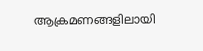ആക്രമണങ്ങളിലായി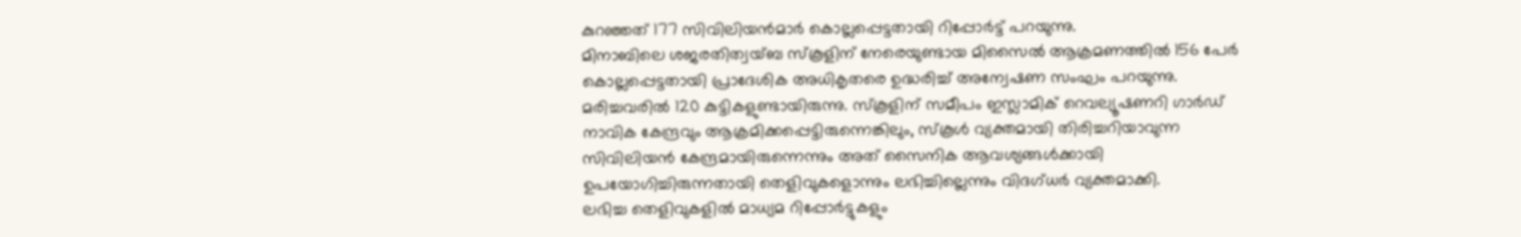കുറഞ്ഞത് 177 സിവിലിയന്‍മാര്‍ കൊല്ലപ്പെട്ടതായി റിപ്പോര്‍ട്ട് പറയുന്നു.
മിനാബിലെ ശജരതിത്വയ്ബ സ്‌കൂളിന് നേരെയുണ്ടായ മിസൈല്‍ ആക്രമണത്തില്‍ 156 പേര്‍ കൊല്ലപ്പെട്ടതായി പ്രാദേശിക അധികൃതരെ ഉദ്ധരിച്ച് അന്വേഷണ സംഘം പറയുന്നു. മരിച്ചവരില്‍ 120 കുട്ടികളുണ്ടായിരുന്നു. സ്‌കൂളിന് സമീപം ഇസ്ലാമിക് റെവല്യൂഷണറി ഗാര്‍ഡ് നാവിക കേന്ദ്രവും ആക്രമിക്കപ്പെട്ടിരുന്നെങ്കിലും, സ്‌കൂള്‍ വ്യക്തമായി തിരിച്ചറിയാവുന്ന സിവിലിയന്‍ കേന്ദ്രമായിരുന്നെന്നും അത് സൈനിക ആവശ്യങ്ങള്‍ക്കായി ഉപയോഗിച്ചിരുന്നതായി തെളിവുകളൊന്നും ലഭിച്ചില്ലെന്നും വിദഗ്ധര്‍ വ്യക്തമാക്കി.
ലഭിച്ച തെളിവുകളില്‍ മാധ്യമ റിപ്പോര്‍ട്ടുകളും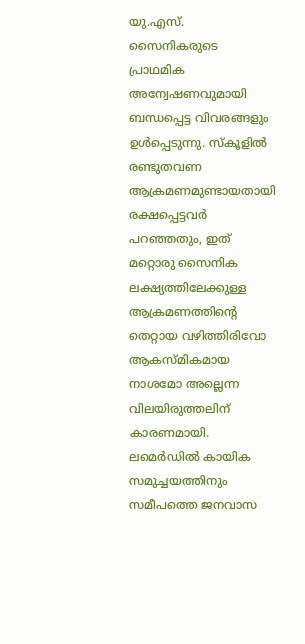യു.എസ്. സൈനികരുടെ പ്രാഥമിക അന്വേഷണവുമായി ബന്ധപ്പെട്ട വിവരങ്ങളും ഉള്‍പ്പെടുന്നു. സ്‌കൂളില്‍ രണ്ടുതവണ ആക്രമണമുണ്ടായതായി രക്ഷപ്പെട്ടവര്‍ പറഞ്ഞതും, ഇത് മറ്റൊരു സൈനിക ലക്ഷ്യത്തിലേക്കുള്ള ആക്രമണത്തിന്റെ തെറ്റായ വഴിത്തിരിവോ ആകസ്മികമായ നാശമോ അല്ലെന്ന വിലയിരുത്തലിന് കാരണമായി.
ലമെര്‍ഡില്‍ കായിക സമുച്ചയത്തിനും സമീപത്തെ ജനവാസ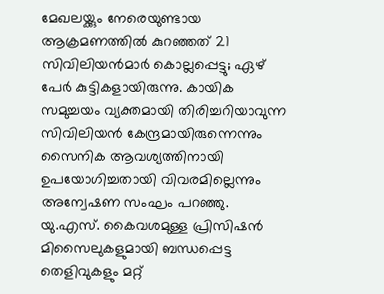മേഖലയ്ക്കും നേരെയുണ്ടായ ആക്രമണത്തില്‍ കുറഞ്ഞത് 21 സിവിലിയന്‍മാര്‍ കൊല്ലപ്പെട്ടു; ഏഴ് പേര്‍ കുട്ടികളായിരുന്നു. കായിക സമുച്ചയം വ്യക്തമായി തിരിച്ചറിയാവുന്ന സിവിലിയന്‍ കേന്ദ്രമായിരുന്നെന്നും സൈനിക ആവശ്യത്തിനായി ഉപയോഗിച്ചതായി വിവരമില്ലെന്നും അന്വേഷണ സംഘം പറഞ്ഞു. യു.എസ്. കൈവശമുള്ള പ്രിസിഷന്‍ മിസൈലുകളുമായി ബന്ധപ്പെട്ട തെളിവുകളും മറ്റ്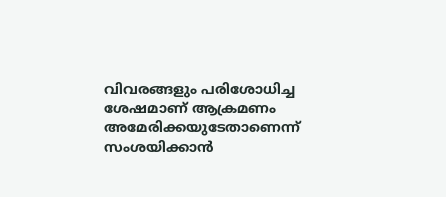വിവരങ്ങളും പരിശോധിച്ച ശേഷമാണ് ആക്രമണം അമേരിക്കയുടേതാണെന്ന് സംശയിക്കാന്‍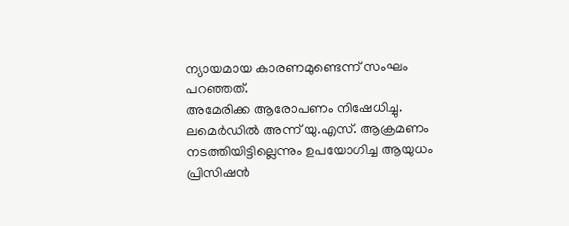ന്യായമായ കാരണമുണ്ടെന്ന് സംഘം പറഞ്ഞത്.
അമേരിക്ക ആരോപണം നിഷേധിച്ചു. ലമെര്‍ഡില്‍ അന്ന് യു.എസ്. ആക്രമണം നടത്തിയിട്ടില്ലെന്നും ഉപയോഗിച്ച ആയുധം പ്രിസിഷന്‍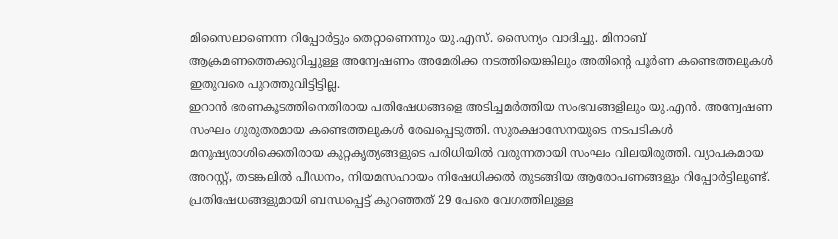മിസൈലാണെന്ന റിപ്പോര്‍ട്ടും തെറ്റാണെന്നും യു.എസ്. സൈന്യം വാദിച്ചു. മിനാബ് ആക്രമണത്തെക്കുറിച്ചുള്ള അന്വേഷണം അമേരിക്ക നടത്തിയെങ്കിലും അതിന്റെ പൂര്‍ണ കണ്ടെത്തലുകള്‍ ഇതുവരെ പുറത്തുവിട്ടിട്ടില്ല.
ഇറാന്‍ ഭരണകൂടത്തിനെതിരായ പതിഷേധങ്ങളെ അടിച്ചമര്‍ത്തിയ സംഭവങ്ങളിലും യു.എന്‍. അന്വേഷണ സംഘം ഗുരുതരമായ കണ്ടെത്തലുകള്‍ രേഖപ്പെടുത്തി. സുരക്ഷാസേനയുടെ നടപടികള്‍ മനുഷ്യരാശിക്കെതിരായ കുറ്റകൃത്യങ്ങളുടെ പരിധിയില്‍ വരുന്നതായി സംഘം വിലയിരുത്തി. വ്യാപകമായ അറസ്റ്റ്, തടങ്കലില്‍ പീഡനം, നിയമസഹായം നിഷേധിക്കല്‍ തുടങ്ങിയ ആരോപണങ്ങളും റിപ്പോര്‍ട്ടിലുണ്ട്.
പ്രതിഷേധങ്ങളുമായി ബന്ധപ്പെട്ട് കുറഞ്ഞത് 29 പേരെ വേഗത്തിലുള്ള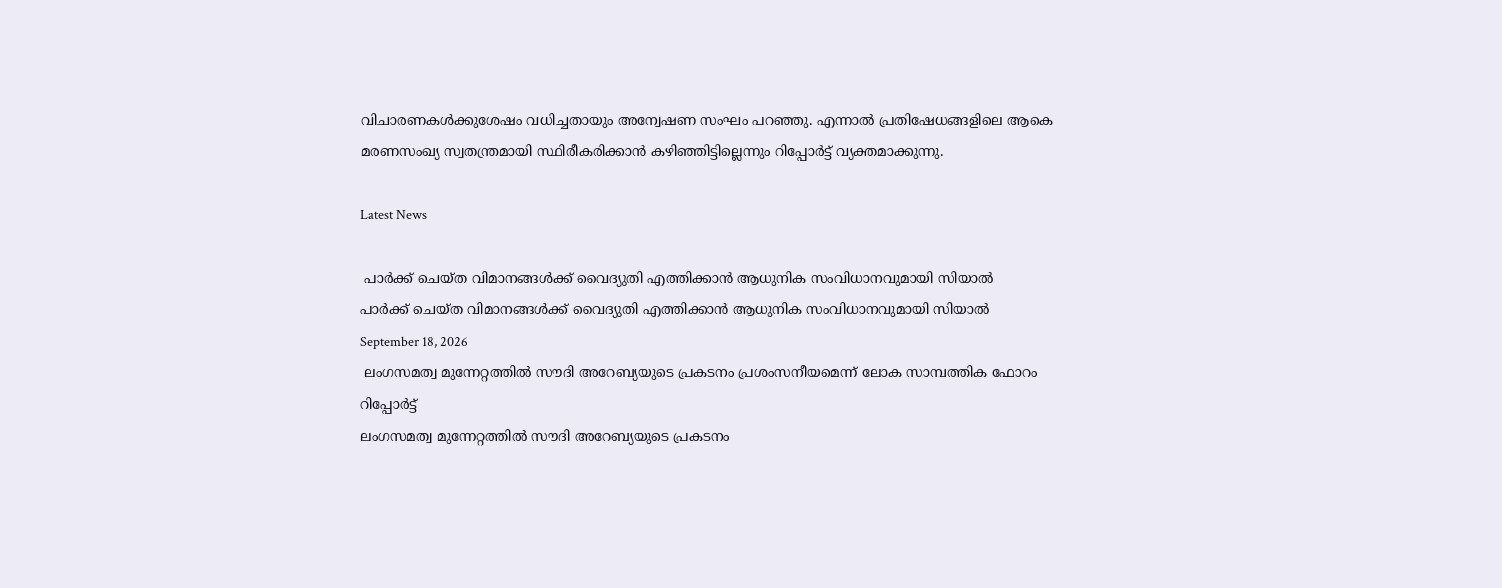വിചാരണകള്‍ക്കുശേഷം വധിച്ചതായും അന്വേഷണ സംഘം പറഞ്ഞു. എന്നാല്‍ പ്രതിഷേധങ്ങളിലെ ആകെ മരണസംഖ്യ സ്വതന്ത്രമായി സ്ഥിരീകരിക്കാന്‍ കഴിഞ്ഞിട്ടില്ലെന്നും റിപ്പോര്‍ട്ട് വ്യക്തമാക്കുന്നു.

Latest News

 പാര്‍ക്ക് ചെയ്ത വിമാനങ്ങള്‍ക്ക് വൈദ്യുതി എത്തിക്കാന്‍ ആധുനിക സംവിധാനവുമായി സിയാല്‍
പാര്‍ക്ക് ചെയ്ത വിമാനങ്ങള്‍ക്ക് വൈദ്യുതി എത്തിക്കാന്‍ ആധുനിക സംവിധാനവുമായി സിയാല്‍
September 18, 2026
 ലംഗസമത്വ മുന്നേറ്റത്തില്‍ സൗദി അറേബ്യയുടെ പ്രകടനം പ്രശംസനീയമെന്ന് ലോക സാമ്പത്തിക ഫോറം റിപ്പോര്‍ട്ട്
ലംഗസമത്വ മുന്നേറ്റത്തില്‍ സൗദി അറേബ്യയുടെ പ്രകടനം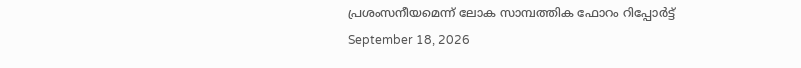പ്രശംസനീയമെന്ന് ലോക സാമ്പത്തിക ഫോറം റിപ്പോര്‍ട്ട്
September 18, 2026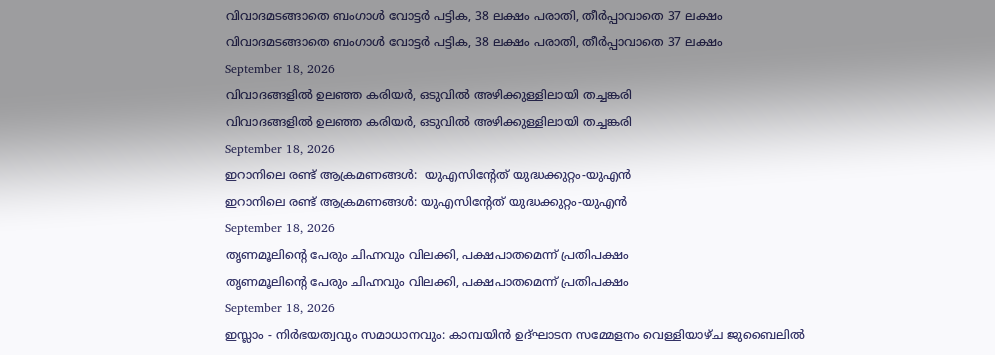വിവാദമടങ്ങാതെ ബംഗാള്‍ വോട്ടര്‍ പട്ടിക, 38 ലക്ഷം പരാതി, തീര്‍പ്പാവാതെ 37 ലക്ഷം
വിവാദമടങ്ങാതെ ബംഗാള്‍ വോട്ടര്‍ പട്ടിക, 38 ലക്ഷം പരാതി, തീര്‍പ്പാവാതെ 37 ലക്ഷം
September 18, 2026
വിവാദങ്ങളില്‍ ഉലഞ്ഞ കരിയര്‍, ഒടുവില്‍ അഴിക്കുള്ളിലായി തച്ചങ്കരി
വിവാദങ്ങളില്‍ ഉലഞ്ഞ കരിയര്‍, ഒടുവില്‍ അഴിക്കുള്ളിലായി തച്ചങ്കരി
September 18, 2026
ഇറാനിലെ രണ്ട് ആക്രമണങ്ങള്‍:  യുഎസിന്റേത് യുദ്ധക്കുറ്റം-യുഎന്‍
ഇറാനിലെ രണ്ട് ആക്രമണങ്ങള്‍: യുഎസിന്റേത് യുദ്ധക്കുറ്റം-യുഎന്‍
September 18, 2026
തൃണമൂലിന്റെ പേരും ചിഹ്നവും വിലക്കി, പക്ഷപാതമെന്ന് പ്രതിപക്ഷം
തൃണമൂലിന്റെ പേരും ചിഹ്നവും വിലക്കി, പക്ഷപാതമെന്ന് പ്രതിപക്ഷം
September 18, 2026
ഇസ്ലാം - നിർഭയത്വവും സമാധാനവും: കാമ്പയിൻ ഉദ്ഘാടന സമ്മേളനം വെള്ളിയാഴ്ച ജുബൈലിൽ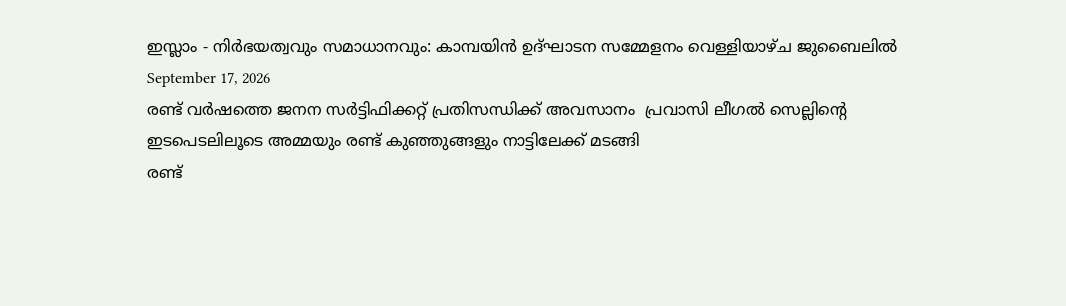ഇസ്ലാം - നിർഭയത്വവും സമാധാനവും: കാമ്പയിൻ ഉദ്ഘാടന സമ്മേളനം വെള്ളിയാഴ്ച ജുബൈലിൽ
September 17, 2026
രണ്ട് വര്‍ഷത്തെ ജനന സര്‍ട്ടിഫിക്കറ്റ് പ്രതിസന്ധിക്ക് അവസാനം  പ്രവാസി ലീഗല്‍ സെല്ലിന്റെ ഇടപെടലിലൂടെ അമ്മയും രണ്ട് കുഞ്ഞുങ്ങളും നാട്ടിലേക്ക് മടങ്ങി
രണ്ട്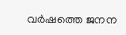വര്‍ഷത്തെ ജനന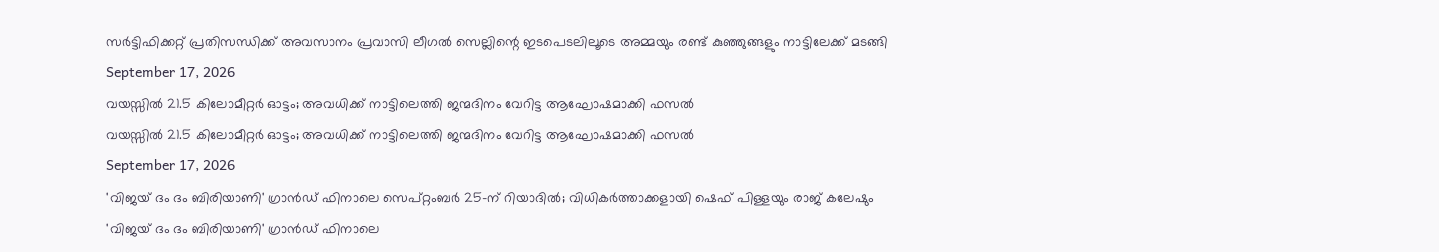സര്‍ട്ടിഫിക്കറ്റ് പ്രതിസന്ധിക്ക് അവസാനം പ്രവാസി ലീഗല്‍ സെല്ലിന്റെ ഇടപെടലിലൂടെ അമ്മയും രണ്ട് കുഞ്ഞുങ്ങളും നാട്ടിലേക്ക് മടങ്ങി
September 17, 2026
വയസ്സില്‍ 21.5 കിലോമീറ്റര്‍ ഓട്ടം; അവധിക്ക് നാട്ടിലെത്തി ജന്മദിനം വേറിട്ട ആഘോഷമാക്കി ഫസല്‍
വയസ്സില്‍ 21.5 കിലോമീറ്റര്‍ ഓട്ടം; അവധിക്ക് നാട്ടിലെത്തി ജന്മദിനം വേറിട്ട ആഘോഷമാക്കി ഫസല്‍
September 17, 2026
'വിജയ് ദം ദം ബിരിയാണി' ഗ്രാന്‍ഡ് ഫിനാലെ സെപ്റ്റംബര്‍ 25-ന് റിയാദില്‍; വിധികര്‍ത്താക്കളായി ഷെഫ് പിള്ളയും രാജ് കലേഷും
'വിജയ് ദം ദം ബിരിയാണി' ഗ്രാന്‍ഡ് ഫിനാലെ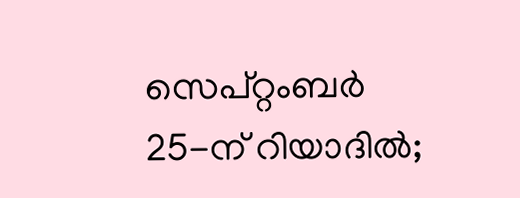സെപ്റ്റംബര്‍ 25-ന് റിയാദില്‍;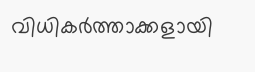വിധികര്‍ത്താക്കളായി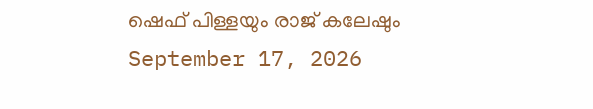ഷെഫ് പിള്ളയും രാജ് കലേഷും
September 17, 2026